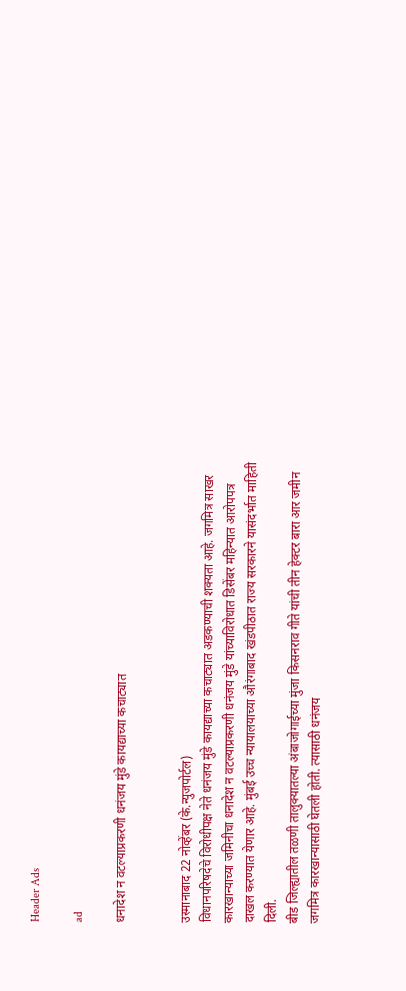Header Ads

ad

धनादेश न वटल्याप्रकरणी धनंजय मुंडे कायद्याच्या कचाट्यात


उस्मानाबाद 22 नोव्हेंबर (के.न्युजपोर्टल)
विधानपरिषदेचे विरोधीपक्ष नेते धनंजय मुंडे कायद्याच्या कचाट्यात अडकण्याची शक्यता आहे. जगमित्र साखर कारखान्याच्या जमिनीचा धनादेश न वटल्याप्रकरणी धनंजय मुंडे यांच्याविरोधात डिसेंबर महिन्यात आरोपपत्र दाखल करण्यात येणार आहे. मुंबई उच्च न्यायालयाच्या औरंगाबाद खंडपीठात राज्य सरकारने यासंदर्भात माहिती दिली.
बीड जिल्ह्यातील तळणी तालुक्यातल्या अंबाजोगाईच्या मुंजा किसनराव गीते यांची तीन हेक्टर बारा आर जमीन जगमित्र कारखान्यासाठी घेतली होती. त्यासाठी धनंजय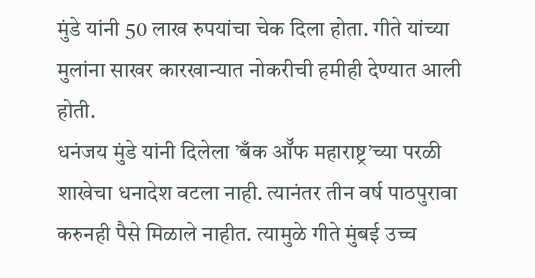मुंडे यांनी 50 लाख रुपयांचा चेक दिला होता. गीते यांच्या मुलांना साखर कारखान्यात नोकरीची हमीही देण्यात आली होती.
धनंजय मुंडे यांनी दिलेला ’बँक ऑॅफ महाराष्ट्र’च्या परळी शाखेचा धनादेश वटला नाही. त्यानंतर तीन वर्ष पाठपुरावा करुनही पैसे मिळाले नाहीत. त्यामुळे गीते मुंबई उच्च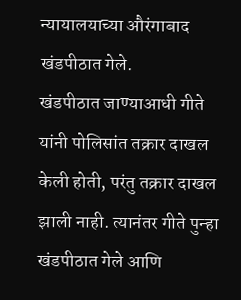न्यायालयाच्या औरंगाबाद खंडपीठात गेले.
खंडपीठात जाण्याआधी गीते यांनी पोलिसांत तक्रार दाखल केली होती, परंतु तक्रार दाखल झाली नाही. त्यानंतर गीते पुन्हा खंडपीठात गेले आणि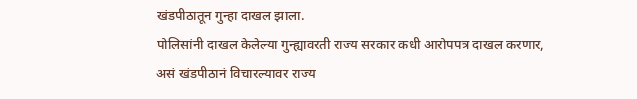खंडपीठातून गुन्हा दाखल झाला.
पोलिसांनी दाखल केलेल्या गुन्ह्यावरती राज्य सरकार कधी आरोपपत्र दाखल करणार, असं खंडपीठानं विचारल्यावर राज्य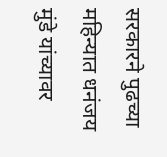सरकारने पुढच्या महिन्यात धनंजय मुंडे यांच्यावर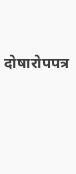दोषारोपपत्र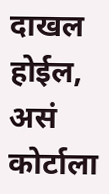दाखल होईल, असं कोर्टाला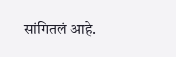सांगितलं आहे.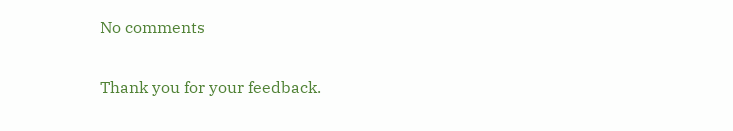No comments

Thank you for your feedback.